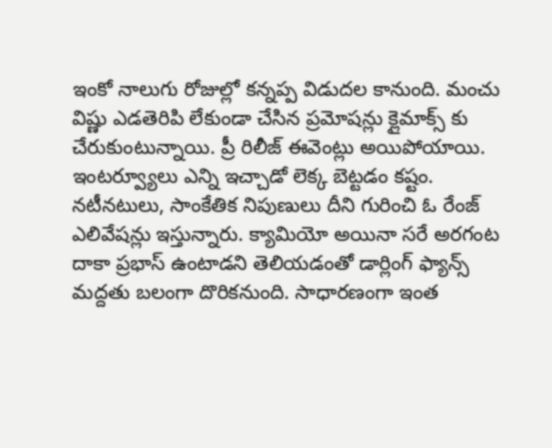ఇంకో నాలుగు రోజుల్లో కన్నప్ప విడుదల కానుంది. మంచు విష్ణు ఎడతెరిపి లేకుండా చేసిన ప్రమోషన్లు క్లైమాక్స్ కు చేరుకుంటున్నాయి. ప్రీ రిలీజ్ ఈవెంట్లు అయిపోయాయి. ఇంటర్వ్యూలు ఎన్ని ఇచ్చాడో లెక్క బెట్టడం కష్టం. నటీనటులు, సాంకేతిక నిపుణులు దీని గురించి ఓ రేంజ్ ఎలివేషన్లు ఇస్తున్నారు. క్యామియో అయినా సరే అరగంట దాకా ప్రభాస్ ఉంటాడని తెలియడంతో డార్లింగ్ ఫ్యాన్స్ మద్దతు బలంగా దొరికనుంది. సాధారణంగా ఇంత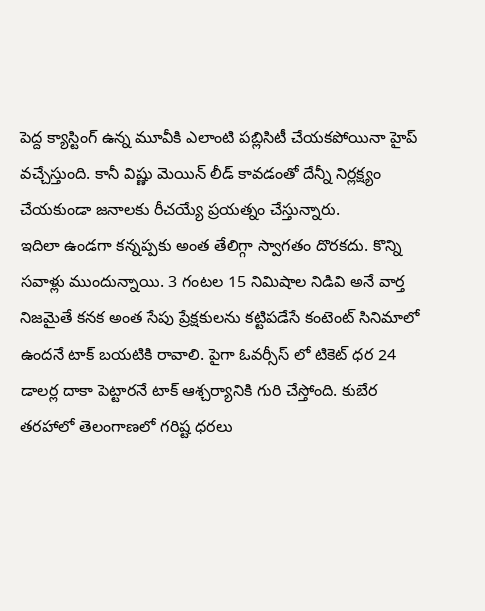పెద్ద క్యాస్టింగ్ ఉన్న మూవీకి ఎలాంటి పబ్లిసిటీ చేయకపోయినా హైప్ వచ్చేస్తుంది. కానీ విష్ణు మెయిన్ లీడ్ కావడంతో దేన్నీ నిర్లక్ష్యం చేయకుండా జనాలకు రీచయ్యే ప్రయత్నం చేస్తున్నారు.
ఇదిలా ఉండగా కన్నప్పకు అంత తేలిగ్గా స్వాగతం దొరకదు. కొన్ని సవాళ్లు ముందున్నాయి. 3 గంటల 15 నిమిషాల నిడివి అనే వార్త నిజమైతే కనక అంత సేపు ప్రేక్షకులను కట్టిపడేసే కంటెంట్ సినిమాలో ఉందనే టాక్ బయటికి రావాలి. పైగా ఓవర్సీస్ లో టికెట్ ధర 24 డాలర్ల దాకా పెట్టారనే టాక్ ఆశ్చర్యానికి గురి చేస్తోంది. కుబేర తరహాలో తెలంగాణలో గరిష్ట ధరలు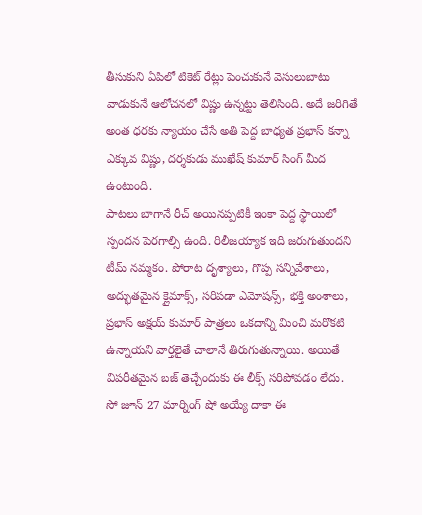తీసుకుని ఏపిలో టికెట్ రేట్లు పెంచుకునే వెసులుబాటు వాడుకునే ఆలోచనలో విష్ణు ఉన్నట్టు తెలిసింది. అదే జరిగితే అంత ధరకు న్యాయం చేసే అతి పెద్ద బాధ్యత ప్రభాస్ కన్నా ఎక్కువ విష్ణు, దర్శకుడు ముఖేష్ కుమార్ సింగ్ మీద ఉంటుంది.
పాటలు బాగానే రీచ్ అయినప్పటికీ ఇంకా పెద్ద స్థాయిలో స్పందన పెరగాల్సి ఉంది. రిలీజయ్యాక ఇది జరుగుతుందని టీమ్ నమ్మకం. పోరాట దృశ్యాలు, గొప్ప సన్నివేశాలు, అద్భుతమైన క్లైమాక్స్, సరిపడా ఎమోషన్స్, భక్తి అంశాలు, ప్రభాస్ అక్షయ్ కుమార్ పాత్రలు ఒకదాన్ని మించి మరొకటి ఉన్నాయని వార్తలైతే చాలానే తిరుగుతున్నాయి. అయితే విపరీతమైన బజ్ తెచ్చేందుకు ఈ లీక్స్ సరిపోవడం లేదు. సో జూన్ 27 మార్నింగ్ షో అయ్యే దాకా ఈ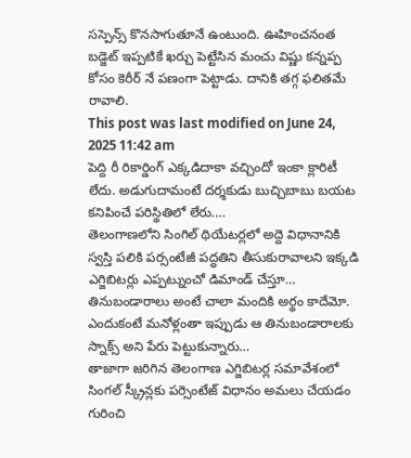సస్పెన్స్ కొనసాగుతూనే ఉంటుంది. ఊహించనంత బడ్జెట్ ఇప్పటికే ఖర్చు పెట్టేసిన మంచు విష్ణు కన్నప్ప కోసం కెరీర్ నే పణంగా పెట్టాడు. దానికి తగ్గ ఫలితమే రావాలి.
This post was last modified on June 24, 2025 11:42 am
పెద్ది రీ రికార్డింగ్ ఎక్కడిదాకా వచ్చిందో ఇంకా క్లారిటీ లేదు. అడుగుదామంటే దర్శకుడు బుచ్చిబాబు బయట కనిపించే పరిస్థితిలో లేరు.…
తెలంగాణలోని సింగిల్ థియేటర్లలో అద్దె విధానానికి స్వస్తి పలికి పర్సంటేజీ పద్ధతిని తీసుకురావాలని ఇక్కడి ఎగ్జిబిటర్లు ఎప్పట్నుంచో డిమాండ్ చేస్తూ…
తినుబండారాలు అంటే చాలా మందికి అర్థం కాదేమో. ఎందుకంటే మనోళ్లంతా ఇప్పుడు ఆ తినుబండారాలకు స్నాక్స్ అని పేరు పెట్టుకున్నారు…
తాజాగా జరిగిన తెలంగాణ ఎగ్జిబిటర్ల సమావేశంలో సింగల్ స్క్రీన్లకు పర్సెంటేజ్ విధానం అమలు చేయడం గురించి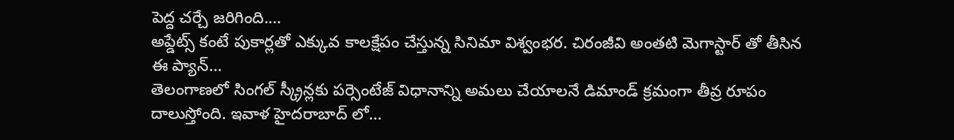పెద్ద చర్చే జరిగింది.…
అప్డేట్స్ కంటే పుకార్లతో ఎక్కువ కాలక్షేపం చేస్తున్న సినిమా విశ్వంభర. చిరంజీవి అంతటి మెగాస్టార్ తో తీసిన ఈ ప్యాన్…
తెలంగాణలో సింగల్ స్క్రీన్లకు పర్సెంటేజ్ విధానాన్ని అమలు చేయాలనే డిమాండ్ క్రమంగా తీవ్ర రూపం దాలుస్తోంది. ఇవాళ హైదరాబాద్ లో…